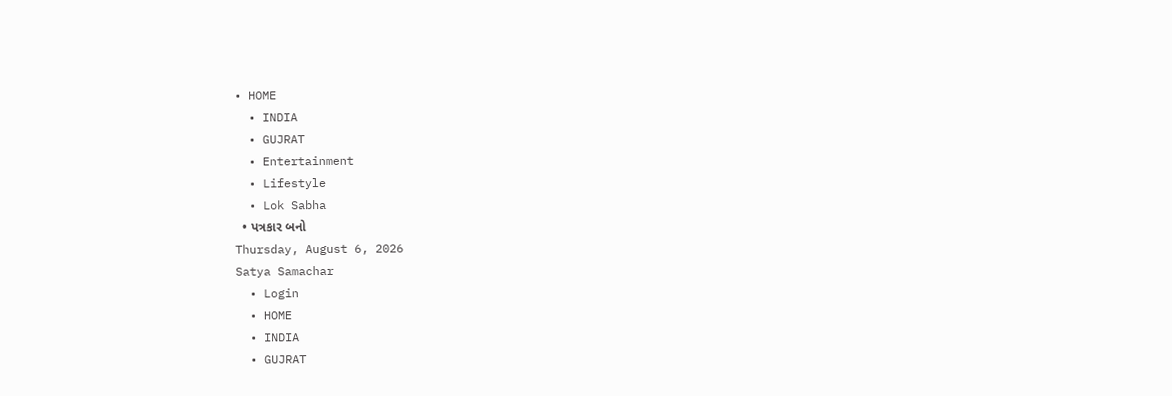• HOME
  • INDIA
  • GUJRAT
  • Entertainment
  • Lifestyle
  • Lok Sabha
  • પત્રકાર બનો
Thursday, August 6, 2026
Satya Samachar
  • Login
  • HOME
  • INDIA
  • GUJRAT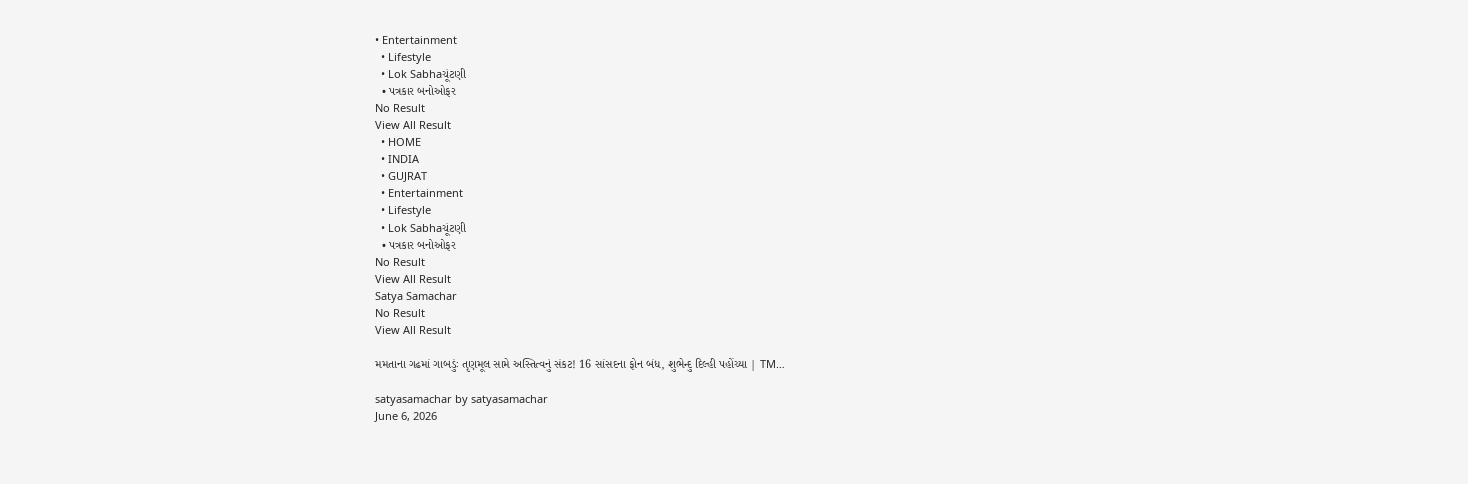• Entertainment
  • Lifestyle
  • Lok Sabhaચૂંટણી
  • પત્રકાર બનોઓફર
No Result
View All Result
  • HOME
  • INDIA
  • GUJRAT
  • Entertainment
  • Lifestyle
  • Lok Sabhaચૂંટણી
  • પત્રકાર બનોઓફર
No Result
View All Result
Satya Samachar
No Result
View All Result

મમતાના ગઢમાં ગાબડુંઃ તૃણમૂલ સામે અસ્તિત્વનું સંકટ! 16 સાંસદના ફોન બંધ, શુભેન્દુ દિલ્હી પહોંચ્યા | TM…

satyasamachar by satyasamachar
June 6, 2026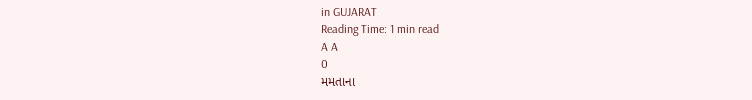in GUJARAT
Reading Time: 1 min read
A A
0
મમતાના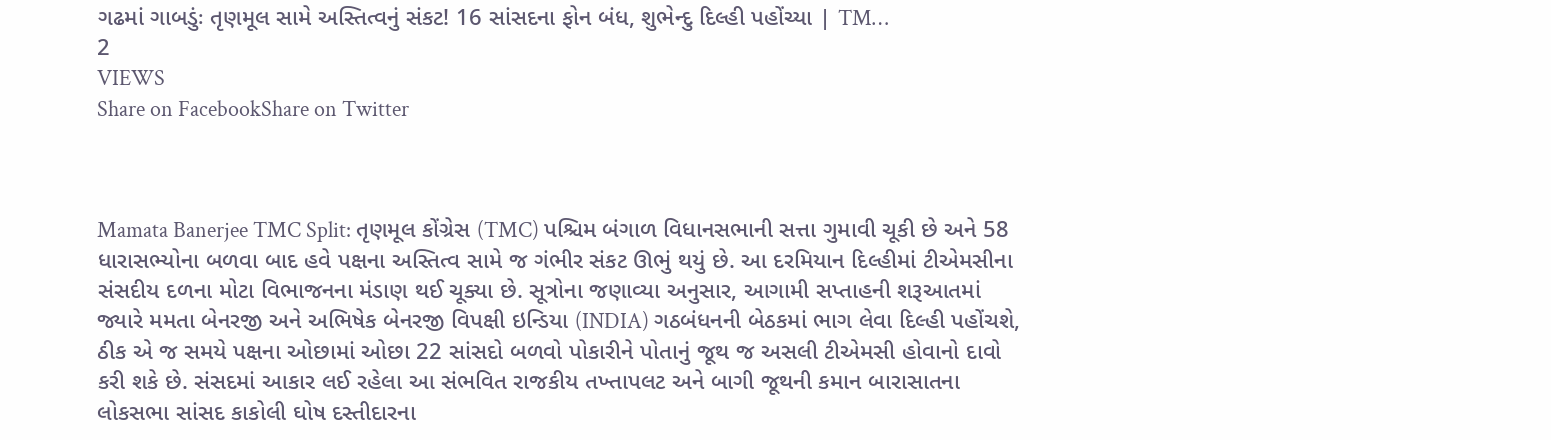ગઢમાં ગાબડુંઃ તૃણમૂલ સામે અસ્તિત્વનું સંકટ! 16 સાંસદના ફોન બંધ, શુભેન્દુ દિલ્હી પહોંચ્યા | TM…
2
VIEWS
Share on FacebookShare on Twitter



Mamata Banerjee TMC Split: તૃણમૂલ કોંગ્રેસ (TMC) પશ્ચિમ બંગાળ વિધાનસભાની સત્તા ગુમાવી ચૂકી છે અને 58 ધારાસભ્યોના બળવા બાદ હવે પક્ષના અસ્તિત્વ સામે જ ગંભીર સંકટ ઊભું થયું છે. આ દરમિયાન દિલ્હીમાં ટીએમસીના સંસદીય દળના મોટા વિભાજનના મંડાણ થઈ ચૂક્યા છે. સૂત્રોના જણાવ્યા અનુસાર, આગામી સપ્તાહની શરૂઆતમાં જ્યારે મમતા બેનરજી અને અભિષેક બેનરજી વિપક્ષી ઇન્ડિયા (INDIA) ગઠબંધનની બેઠકમાં ભાગ લેવા દિલ્હી પહોંચશે, ઠીક એ જ સમયે પક્ષના ઓછામાં ઓછા 22 સાંસદો બળવો પોકારીને પોતાનું જૂથ જ અસલી ટીએમસી હોવાનો દાવો કરી શકે છે. સંસદમાં આકાર લઈ રહેલા આ સંભવિત રાજકીય તખ્તાપલટ અને બાગી જૂથની કમાન બારાસાતના લોકસભા સાંસદ કાકોલી ઘોષ દસ્તીદારના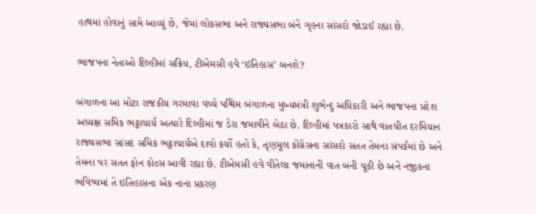હાથમાં હોવાનું સામે આવ્યું છે, જેમાં લોકસભા અને રાજ્યસભા બંને ગૃહના સાંસદો જોડાઈ રહ્યા છે.

ભાજપના નેતાઓ દિલ્હીમાં સક્રિય, ટીએમસી હવે ‘ઇતિહાસ’ બનશે?

બંગાળના આ મોટા રાજકીય ગરમાવા વચ્ચે પશ્ચિમ બંગાળના મુખ્યમંત્રી શુભેન્દુ અધિકારી અને ભાજપના પ્રદેશ અધ્યક્ષ સમિક ભટ્ટાચાર્ય અત્યારે દિલ્હીમાં જ ડેરા જમાવીને બેઠા છે. દિલ્હીમાં પત્રકારો સાથે વાતચીત દરમિયાન રાજ્યસભા સાંસદ સમિક ભટ્ટાચાર્યએ દાવો કર્યો હતો કે, તૃણમૂલ કોંગ્રેસના સાંસદો સતત તેમના સંપર્કમાં છે અને તેમના પર સતત ફોન કોલ્સ આવી રહ્યા છે. ટીએમસી હવે વીતેલા જમાનાની વાત બની ચૂકી છે અને નજીકના ભવિષ્યમાં તે ઇતિહાસના એક નાના પ્રકરણ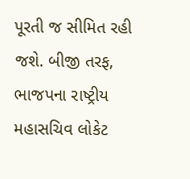પૂરતી જ સીમિત રહી જશે. બીજી તરફ, ભાજપના રાષ્ટ્રીય મહાસચિવ લોકેટ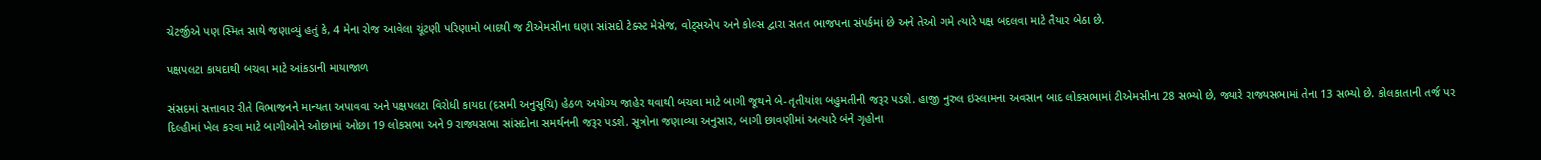ચેટર્જીએ પણ સ્મિત સાથે જણાવ્યું હતું કે, 4 મેના રોજ આવેલા ચૂંટણી પરિણામો બાદથી જ ટીએમસીના ઘણા સાંસદો ટેક્સ્ટ મેસેજ, વોટ્સએપ અને કોલ્સ દ્વારા સતત ભાજપના સંપર્કમાં છે અને તેઓ ગમે ત્યારે પક્ષ બદલવા માટે તૈયાર બેઠા છે.

પક્ષપલટા કાયદાથી બચવા માટે આંકડાની માયાજાળ

સંસદમાં સત્તાવાર રીતે વિભાજનને માન્યતા અપાવવા અને પક્ષપલટા વિરોધી કાયદા (દસમી અનુસૂચિ) હેઠળ અયોગ્ય જાહેર થવાથી બચવા માટે બાગી જૂથને બે-તૃતીયાંશ બહુમતીની જરૂર પડશે. હાજી નુરુલ ઇસ્લામના અવસાન બાદ લોકસભામાં ટીએમસીના 28 સભ્યો છે, જ્યારે રાજ્યસભામાં તેના 13 સભ્યો છે. કોલકાતાની તર્જ પર દિલ્હીમાં ખેલ કરવા માટે બાગીઓને ઓછામાં ઓછા 19 લોકસભા અને 9 રાજ્યસભા સાંસદોના સમર્થનની જરૂર પડશે. સૂત્રોના જણાવ્યા અનુસાર, બાગી છાવણીમાં અત્યારે બંને ગૃહોના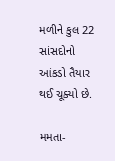મળીને કુલ 22 સાંસદોનો આંકડો તૈયાર થઈ ચૂક્યો છે.

મમતા-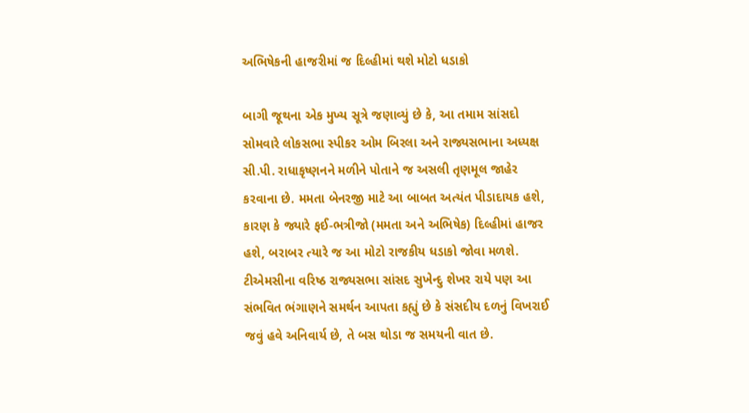અભિષેકની હાજરીમાં જ દિલ્હીમાં થશે મોટો ધડાકો

બાગી જૂથના એક મુખ્ય સૂત્રે જણાવ્યું છે કે, આ તમામ સાંસદો સોમવારે લોકસભા સ્પીકર ઓમ બિરલા અને રાજ્યસભાના અધ્યક્ષ સી.પી. રાધાકૃષ્ણનને મળીને પોતાને જ અસલી તૃણમૂલ જાહેર કરવાના છે. મમતા બેનરજી માટે આ બાબત અત્યંત પીડાદાયક હશે, કારણ કે જ્યારે ફઈ-ભત્રીજો (મમતા અને અભિષેક) દિલ્હીમાં હાજર હશે, બરાબર ત્યારે જ આ મોટો રાજકીય ધડાકો જોવા મળશે. ટીએમસીના વરિષ્ઠ રાજ્યસભા સાંસદ સુખેન્દુ શેખર રાયે પણ આ સંભવિત ભંગાણને સમર્થન આપતા કહ્યું છે કે સંસદીય દળનું વિખરાઈ જવું હવે અનિવાર્ય છે, તે બસ થોડા જ સમયની વાત છે.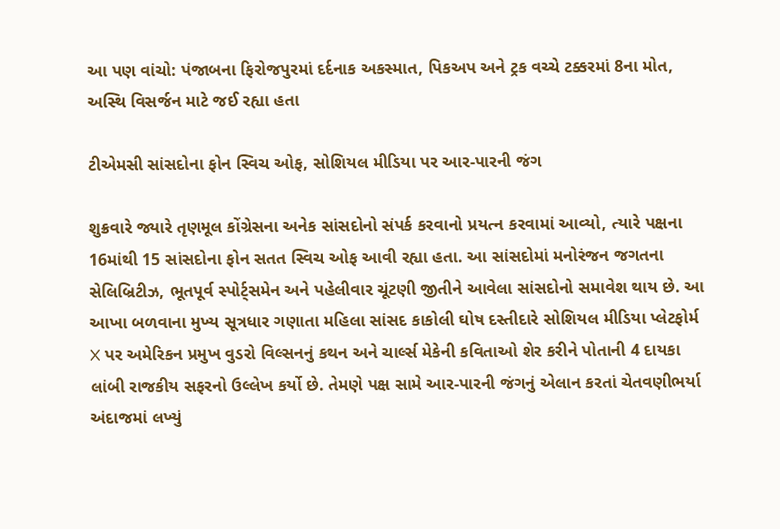આ પણ વાંચો: પંજાબના ફિરોજપુરમાં દર્દનાક અકસ્માત, પિકઅપ અને ટ્રક વચ્ચે ટક્કરમાં 8ના મોત, અસ્થિ વિસર્જન માટે જઈ રહ્યા હતા

ટીએમસી સાંસદોના ફોન સ્વિચ ઓફ, સોશિયલ મીડિયા પર આર-પારની જંગ

શુક્રવારે જ્યારે તૃણમૂલ કોંગ્રેસના અનેક સાંસદોનો સંપર્ક કરવાનો પ્રયત્ન કરવામાં આવ્યો, ત્યારે પક્ષના 16માંથી 15 સાંસદોના ફોન સતત સ્વિચ ઓફ આવી રહ્યા હતા. આ સાંસદોમાં મનોરંજન જગતના સેલિબ્રિટીઝ, ભૂતપૂર્વ સ્પોર્ટ્સમેન અને પહેલીવાર ચૂંટણી જીતીને આવેલા સાંસદોનો સમાવેશ થાય છે. આ આખા બળવાના મુખ્ય સૂત્રધાર ગણાતા મહિલા સાંસદ કાકોલી ઘોષ દસ્તીદારે સોશિયલ મીડિયા પ્લેટફોર્મ X પર અમેરિકન પ્રમુખ વુડરો વિલ્સનનું કથન અને ચાર્લ્સ મેકેની કવિતાઓ શેર કરીને પોતાની 4 દાયકા લાંબી રાજકીય સફરનો ઉલ્લેખ કર્યો છે. તેમણે પક્ષ સામે આર-પારની જંગનું એલાન કરતાં ચેતવણીભર્યા અંદાજમાં લખ્યું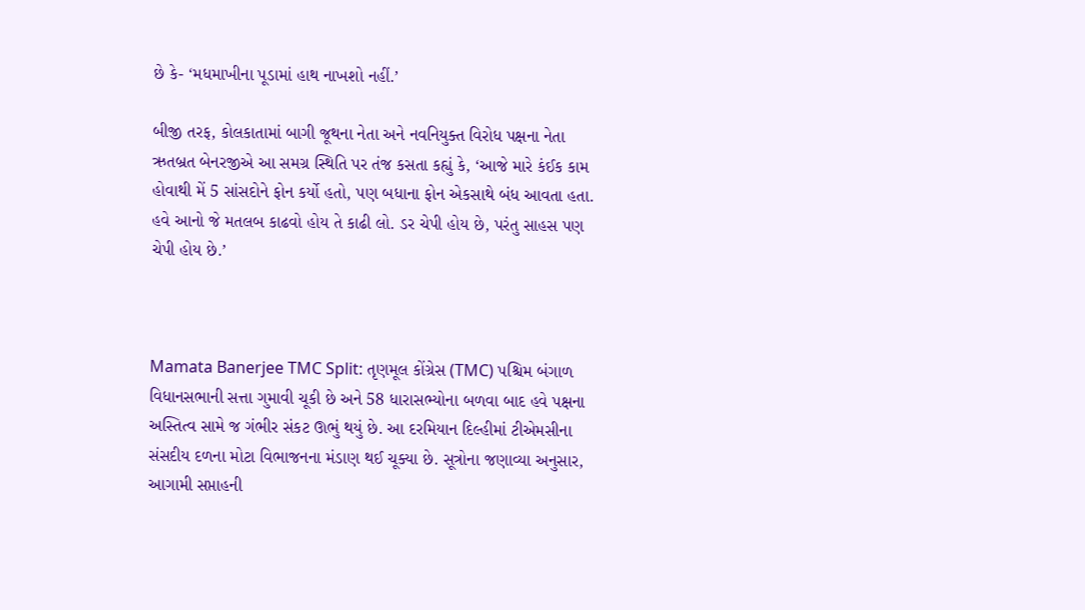છે કે- ‘મધમાખીના પૂડામાં હાથ નાખશો નહીં.’

બીજી તરફ, કોલકાતામાં બાગી જૂથના નેતા અને નવનિયુક્ત વિરોધ પક્ષના નેતા ઋતબ્રત બેનરજીએ આ સમગ્ર સ્થિતિ પર તંજ કસતા કહ્યું કે, ‘આજે મારે કંઈક કામ હોવાથી મેં 5 સાંસદોને ફોન કર્યો હતો, પણ બધાના ફોન એકસાથે બંધ આવતા હતા. હવે આનો જે મતલબ કાઢવો હોય તે કાઢી લો. ડર ચેપી હોય છે, પરંતુ સાહસ પણ ચેપી હોય છે.’



Mamata Banerjee TMC Split: તૃણમૂલ કોંગ્રેસ (TMC) પશ્ચિમ બંગાળ વિધાનસભાની સત્તા ગુમાવી ચૂકી છે અને 58 ધારાસભ્યોના બળવા બાદ હવે પક્ષના અસ્તિત્વ સામે જ ગંભીર સંકટ ઊભું થયું છે. આ દરમિયાન દિલ્હીમાં ટીએમસીના સંસદીય દળના મોટા વિભાજનના મંડાણ થઈ ચૂક્યા છે. સૂત્રોના જણાવ્યા અનુસાર, આગામી સપ્તાહની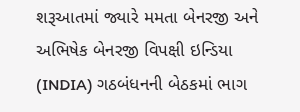શરૂઆતમાં જ્યારે મમતા બેનરજી અને અભિષેક બેનરજી વિપક્ષી ઇન્ડિયા (INDIA) ગઠબંધનની બેઠકમાં ભાગ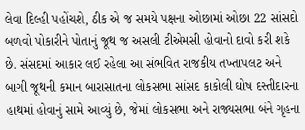લેવા દિલ્હી પહોંચશે, ઠીક એ જ સમયે પક્ષના ઓછામાં ઓછા 22 સાંસદો બળવો પોકારીને પોતાનું જૂથ જ અસલી ટીએમસી હોવાનો દાવો કરી શકે છે. સંસદમાં આકાર લઈ રહેલા આ સંભવિત રાજકીય તખ્તાપલટ અને બાગી જૂથની કમાન બારાસાતના લોકસભા સાંસદ કાકોલી ઘોષ દસ્તીદારના હાથમાં હોવાનું સામે આવ્યું છે, જેમાં લોકસભા અને રાજ્યસભા બંને ગૃહના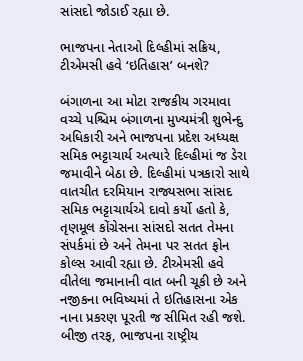સાંસદો જોડાઈ રહ્યા છે.

ભાજપના નેતાઓ દિલ્હીમાં સક્રિય, ટીએમસી હવે ‘ઇતિહાસ’ બનશે?

બંગાળના આ મોટા રાજકીય ગરમાવા વચ્ચે પશ્ચિમ બંગાળના મુખ્યમંત્રી શુભેન્દુ અધિકારી અને ભાજપના પ્રદેશ અધ્યક્ષ સમિક ભટ્ટાચાર્ય અત્યારે દિલ્હીમાં જ ડેરા જમાવીને બેઠા છે. દિલ્હીમાં પત્રકારો સાથે વાતચીત દરમિયાન રાજ્યસભા સાંસદ સમિક ભટ્ટાચાર્યએ દાવો કર્યો હતો કે, તૃણમૂલ કોંગ્રેસના સાંસદો સતત તેમના સંપર્કમાં છે અને તેમના પર સતત ફોન કોલ્સ આવી રહ્યા છે. ટીએમસી હવે વીતેલા જમાનાની વાત બની ચૂકી છે અને નજીકના ભવિષ્યમાં તે ઇતિહાસના એક નાના પ્રકરણ પૂરતી જ સીમિત રહી જશે. બીજી તરફ, ભાજપના રાષ્ટ્રીય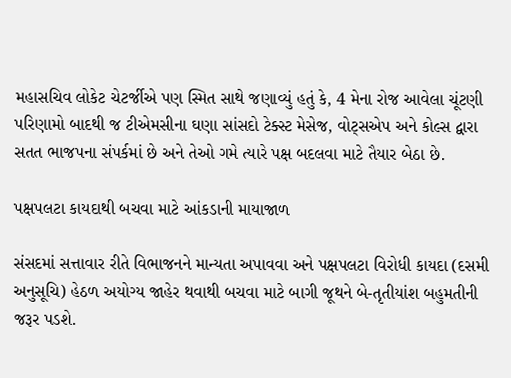મહાસચિવ લોકેટ ચેટર્જીએ પણ સ્મિત સાથે જણાવ્યું હતું કે, 4 મેના રોજ આવેલા ચૂંટણી પરિણામો બાદથી જ ટીએમસીના ઘણા સાંસદો ટેક્સ્ટ મેસેજ, વોટ્સએપ અને કોલ્સ દ્વારા સતત ભાજપના સંપર્કમાં છે અને તેઓ ગમે ત્યારે પક્ષ બદલવા માટે તૈયાર બેઠા છે.

પક્ષપલટા કાયદાથી બચવા માટે આંકડાની માયાજાળ

સંસદમાં સત્તાવાર રીતે વિભાજનને માન્યતા અપાવવા અને પક્ષપલટા વિરોધી કાયદા (દસમી અનુસૂચિ) હેઠળ અયોગ્ય જાહેર થવાથી બચવા માટે બાગી જૂથને બે-તૃતીયાંશ બહુમતીની જરૂર પડશે.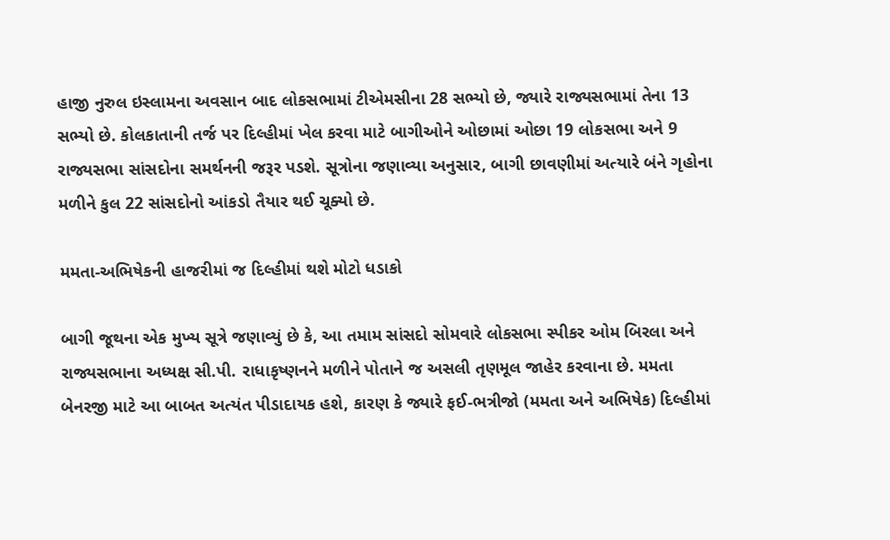હાજી નુરુલ ઇસ્લામના અવસાન બાદ લોકસભામાં ટીએમસીના 28 સભ્યો છે, જ્યારે રાજ્યસભામાં તેના 13 સભ્યો છે. કોલકાતાની તર્જ પર દિલ્હીમાં ખેલ કરવા માટે બાગીઓને ઓછામાં ઓછા 19 લોકસભા અને 9 રાજ્યસભા સાંસદોના સમર્થનની જરૂર પડશે. સૂત્રોના જણાવ્યા અનુસાર, બાગી છાવણીમાં અત્યારે બંને ગૃહોના મળીને કુલ 22 સાંસદોનો આંકડો તૈયાર થઈ ચૂક્યો છે.

મમતા-અભિષેકની હાજરીમાં જ દિલ્હીમાં થશે મોટો ધડાકો

બાગી જૂથના એક મુખ્ય સૂત્રે જણાવ્યું છે કે, આ તમામ સાંસદો સોમવારે લોકસભા સ્પીકર ઓમ બિરલા અને રાજ્યસભાના અધ્યક્ષ સી.પી. રાધાકૃષ્ણનને મળીને પોતાને જ અસલી તૃણમૂલ જાહેર કરવાના છે. મમતા બેનરજી માટે આ બાબત અત્યંત પીડાદાયક હશે, કારણ કે જ્યારે ફઈ-ભત્રીજો (મમતા અને અભિષેક) દિલ્હીમાં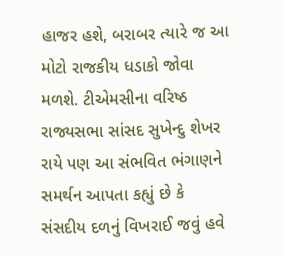હાજર હશે, બરાબર ત્યારે જ આ મોટો રાજકીય ધડાકો જોવા મળશે. ટીએમસીના વરિષ્ઠ રાજ્યસભા સાંસદ સુખેન્દુ શેખર રાયે પણ આ સંભવિત ભંગાણને સમર્થન આપતા કહ્યું છે કે સંસદીય દળનું વિખરાઈ જવું હવે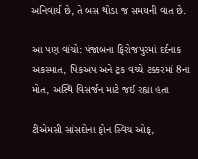અનિવાર્ય છે, તે બસ થોડા જ સમયની વાત છે.

આ પણ વાંચો: પંજાબના ફિરોજપુરમાં દર્દનાક અકસ્માત, પિકઅપ અને ટ્રક વચ્ચે ટક્કરમાં 8ના મોત, અસ્થિ વિસર્જન માટે જઈ રહ્યા હતા

ટીએમસી સાંસદોના ફોન સ્વિચ ઓફ,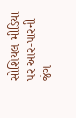સોશિયલ મીડિયા પર આર-પારની જંગ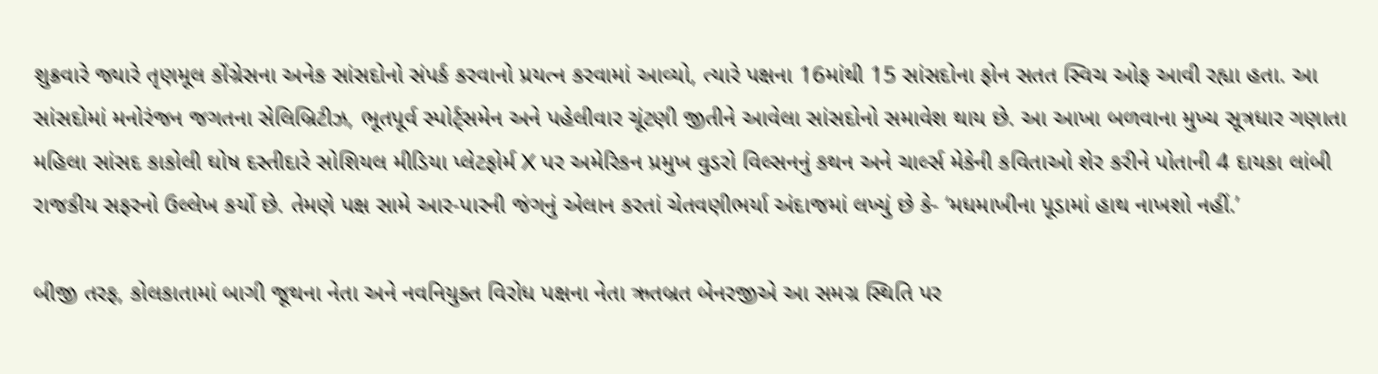શુક્રવારે જ્યારે તૃણમૂલ કોંગ્રેસના અનેક સાંસદોનો સંપર્ક કરવાનો પ્રયત્ન કરવામાં આવ્યો, ત્યારે પક્ષના 16માંથી 15 સાંસદોના ફોન સતત સ્વિચ ઓફ આવી રહ્યા હતા. આ સાંસદોમાં મનોરંજન જગતના સેલિબ્રિટીઝ, ભૂતપૂર્વ સ્પોર્ટ્સમેન અને પહેલીવાર ચૂંટણી જીતીને આવેલા સાંસદોનો સમાવેશ થાય છે. આ આખા બળવાના મુખ્ય સૂત્રધાર ગણાતા મહિલા સાંસદ કાકોલી ઘોષ દસ્તીદારે સોશિયલ મીડિયા પ્લેટફોર્મ X પર અમેરિકન પ્રમુખ વુડરો વિલ્સનનું કથન અને ચાર્લ્સ મેકેની કવિતાઓ શેર કરીને પોતાની 4 દાયકા લાંબી રાજકીય સફરનો ઉલ્લેખ કર્યો છે. તેમણે પક્ષ સામે આર-પારની જંગનું એલાન કરતાં ચેતવણીભર્યા અંદાજમાં લખ્યું છે કે- ‘મધમાખીના પૂડામાં હાથ નાખશો નહીં.’

બીજી તરફ, કોલકાતામાં બાગી જૂથના નેતા અને નવનિયુક્ત વિરોધ પક્ષના નેતા ઋતબ્રત બેનરજીએ આ સમગ્ર સ્થિતિ પર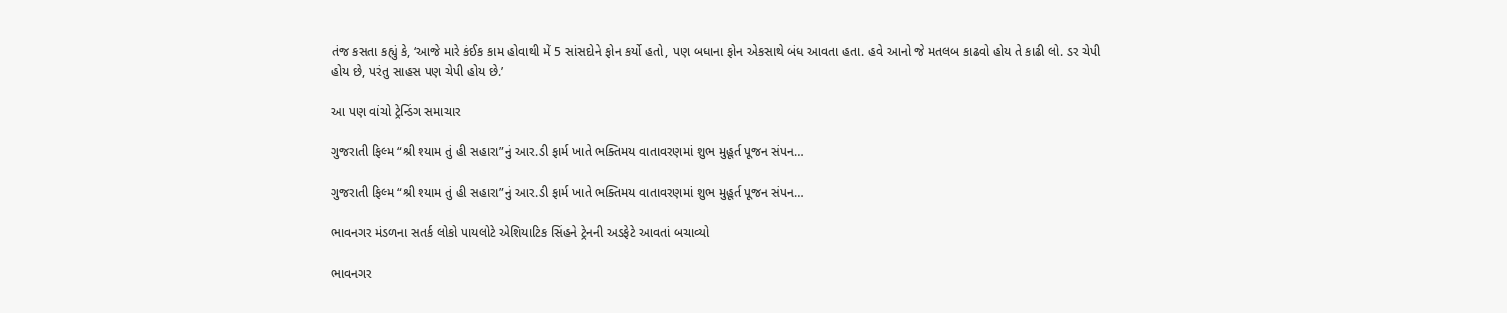તંજ કસતા કહ્યું કે, ‘આજે મારે કંઈક કામ હોવાથી મેં 5 સાંસદોને ફોન કર્યો હતો, પણ બધાના ફોન એકસાથે બંધ આવતા હતા. હવે આનો જે મતલબ કાઢવો હોય તે કાઢી લો. ડર ચેપી હોય છે, પરંતુ સાહસ પણ ચેપી હોય છે.’

આ પણ વાંચો ટ્રેન્ડિંગ સમાચાર

ગુજરાતી ફિલ્મ “શ્રી શ્યામ તું હી સહારા”નું આર.ડી ફાર્મ ખાતે ભક્તિમય વાતાવરણમાં શુભ મુહૂર્ત પૂજન સંપન…

ગુજરાતી ફિલ્મ “શ્રી શ્યામ તું હી સહારા”નું આર.ડી ફાર્મ ખાતે ભક્તિમય વાતાવરણમાં શુભ મુહૂર્ત પૂજન સંપન…

ભાવનગર મંડળના સતર્ક લોકો પાયલોટે એશિયાટિક સિંહને ટ્રેનની અડફેટે આવતાં બચાવ્યો

ભાવનગર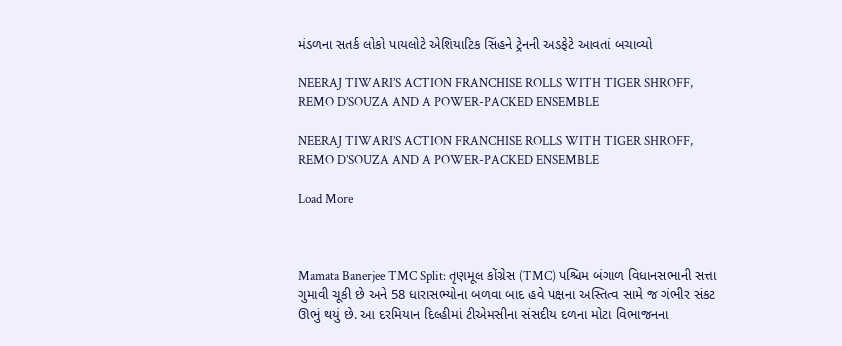મંડળના સતર્ક લોકો પાયલોટે એશિયાટિક સિંહને ટ્રેનની અડફેટે આવતાં બચાવ્યો

NEERAJ TIWARI’S ACTION FRANCHISE ROLLS WITH TIGER SHROFF, REMO D’SOUZA AND A POWER-PACKED ENSEMBLE

NEERAJ TIWARI’S ACTION FRANCHISE ROLLS WITH TIGER SHROFF, REMO D’SOUZA AND A POWER-PACKED ENSEMBLE

Load More



Mamata Banerjee TMC Split: તૃણમૂલ કોંગ્રેસ (TMC) પશ્ચિમ બંગાળ વિધાનસભાની સત્તા ગુમાવી ચૂકી છે અને 58 ધારાસભ્યોના બળવા બાદ હવે પક્ષના અસ્તિત્વ સામે જ ગંભીર સંકટ ઊભું થયું છે. આ દરમિયાન દિલ્હીમાં ટીએમસીના સંસદીય દળના મોટા વિભાજનના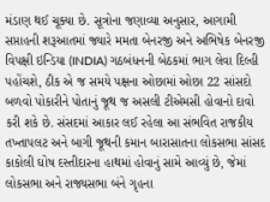મંડાણ થઈ ચૂક્યા છે. સૂત્રોના જણાવ્યા અનુસાર, આગામી સપ્તાહની શરૂઆતમાં જ્યારે મમતા બેનરજી અને અભિષેક બેનરજી વિપક્ષી ઇન્ડિયા (INDIA) ગઠબંધનની બેઠકમાં ભાગ લેવા દિલ્હી પહોંચશે, ઠીક એ જ સમયે પક્ષના ઓછામાં ઓછા 22 સાંસદો બળવો પોકારીને પોતાનું જૂથ જ અસલી ટીએમસી હોવાનો દાવો કરી શકે છે. સંસદમાં આકાર લઈ રહેલા આ સંભવિત રાજકીય તખ્તાપલટ અને બાગી જૂથની કમાન બારાસાતના લોકસભા સાંસદ કાકોલી ઘોષ દસ્તીદારના હાથમાં હોવાનું સામે આવ્યું છે, જેમાં લોકસભા અને રાજ્યસભા બંને ગૃહના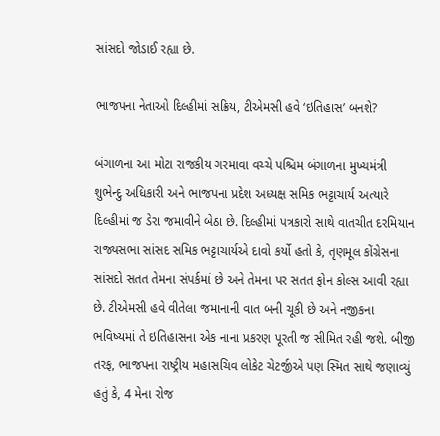સાંસદો જોડાઈ રહ્યા છે.

ભાજપના નેતાઓ દિલ્હીમાં સક્રિય, ટીએમસી હવે ‘ઇતિહાસ’ બનશે?

બંગાળના આ મોટા રાજકીય ગરમાવા વચ્ચે પશ્ચિમ બંગાળના મુખ્યમંત્રી શુભેન્દુ અધિકારી અને ભાજપના પ્રદેશ અધ્યક્ષ સમિક ભટ્ટાચાર્ય અત્યારે દિલ્હીમાં જ ડેરા જમાવીને બેઠા છે. દિલ્હીમાં પત્રકારો સાથે વાતચીત દરમિયાન રાજ્યસભા સાંસદ સમિક ભટ્ટાચાર્યએ દાવો કર્યો હતો કે, તૃણમૂલ કોંગ્રેસના સાંસદો સતત તેમના સંપર્કમાં છે અને તેમના પર સતત ફોન કોલ્સ આવી રહ્યા છે. ટીએમસી હવે વીતેલા જમાનાની વાત બની ચૂકી છે અને નજીકના ભવિષ્યમાં તે ઇતિહાસના એક નાના પ્રકરણ પૂરતી જ સીમિત રહી જશે. બીજી તરફ, ભાજપના રાષ્ટ્રીય મહાસચિવ લોકેટ ચેટર્જીએ પણ સ્મિત સાથે જણાવ્યું હતું કે, 4 મેના રોજ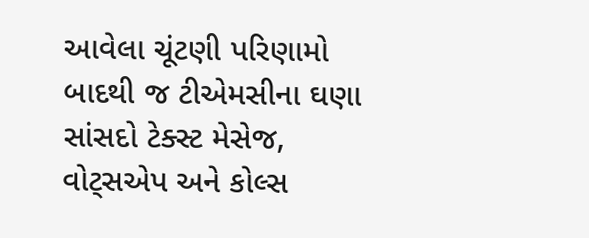આવેલા ચૂંટણી પરિણામો બાદથી જ ટીએમસીના ઘણા સાંસદો ટેક્સ્ટ મેસેજ, વોટ્સએપ અને કોલ્સ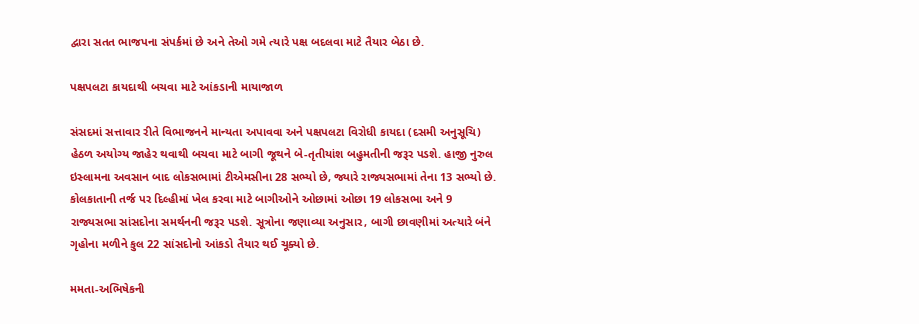દ્વારા સતત ભાજપના સંપર્કમાં છે અને તેઓ ગમે ત્યારે પક્ષ બદલવા માટે તૈયાર બેઠા છે.

પક્ષપલટા કાયદાથી બચવા માટે આંકડાની માયાજાળ

સંસદમાં સત્તાવાર રીતે વિભાજનને માન્યતા અપાવવા અને પક્ષપલટા વિરોધી કાયદા (દસમી અનુસૂચિ) હેઠળ અયોગ્ય જાહેર થવાથી બચવા માટે બાગી જૂથને બે-તૃતીયાંશ બહુમતીની જરૂર પડશે. હાજી નુરુલ ઇસ્લામના અવસાન બાદ લોકસભામાં ટીએમસીના 28 સભ્યો છે, જ્યારે રાજ્યસભામાં તેના 13 સભ્યો છે. કોલકાતાની તર્જ પર દિલ્હીમાં ખેલ કરવા માટે બાગીઓને ઓછામાં ઓછા 19 લોકસભા અને 9 રાજ્યસભા સાંસદોના સમર્થનની જરૂર પડશે. સૂત્રોના જણાવ્યા અનુસાર, બાગી છાવણીમાં અત્યારે બંને ગૃહોના મળીને કુલ 22 સાંસદોનો આંકડો તૈયાર થઈ ચૂક્યો છે.

મમતા-અભિષેકની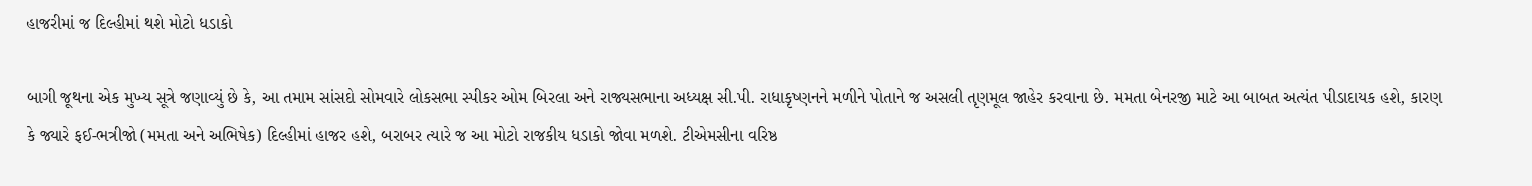હાજરીમાં જ દિલ્હીમાં થશે મોટો ધડાકો

બાગી જૂથના એક મુખ્ય સૂત્રે જણાવ્યું છે કે, આ તમામ સાંસદો સોમવારે લોકસભા સ્પીકર ઓમ બિરલા અને રાજ્યસભાના અધ્યક્ષ સી.પી. રાધાકૃષ્ણનને મળીને પોતાને જ અસલી તૃણમૂલ જાહેર કરવાના છે. મમતા બેનરજી માટે આ બાબત અત્યંત પીડાદાયક હશે, કારણ કે જ્યારે ફઈ-ભત્રીજો (મમતા અને અભિષેક) દિલ્હીમાં હાજર હશે, બરાબર ત્યારે જ આ મોટો રાજકીય ધડાકો જોવા મળશે. ટીએમસીના વરિષ્ઠ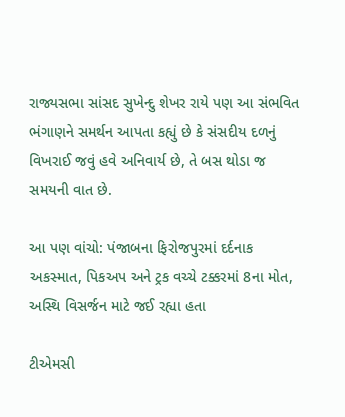રાજ્યસભા સાંસદ સુખેન્દુ શેખર રાયે પણ આ સંભવિત ભંગાણને સમર્થન આપતા કહ્યું છે કે સંસદીય દળનું વિખરાઈ જવું હવે અનિવાર્ય છે, તે બસ થોડા જ સમયની વાત છે.

આ પણ વાંચો: પંજાબના ફિરોજપુરમાં દર્દનાક અકસ્માત, પિકઅપ અને ટ્રક વચ્ચે ટક્કરમાં 8ના મોત, અસ્થિ વિસર્જન માટે જઈ રહ્યા હતા

ટીએમસી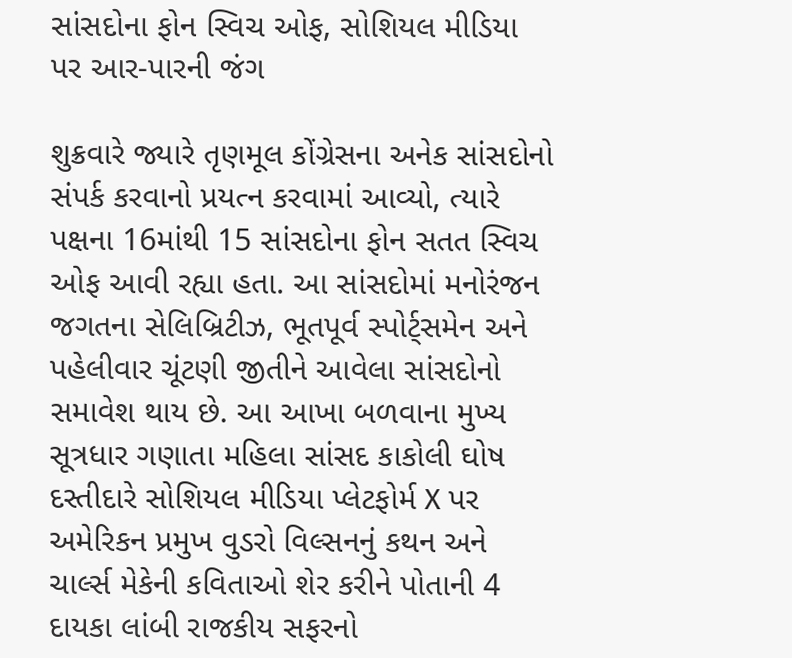સાંસદોના ફોન સ્વિચ ઓફ, સોશિયલ મીડિયા પર આર-પારની જંગ

શુક્રવારે જ્યારે તૃણમૂલ કોંગ્રેસના અનેક સાંસદોનો સંપર્ક કરવાનો પ્રયત્ન કરવામાં આવ્યો, ત્યારે પક્ષના 16માંથી 15 સાંસદોના ફોન સતત સ્વિચ ઓફ આવી રહ્યા હતા. આ સાંસદોમાં મનોરંજન જગતના સેલિબ્રિટીઝ, ભૂતપૂર્વ સ્પોર્ટ્સમેન અને પહેલીવાર ચૂંટણી જીતીને આવેલા સાંસદોનો સમાવેશ થાય છે. આ આખા બળવાના મુખ્ય સૂત્રધાર ગણાતા મહિલા સાંસદ કાકોલી ઘોષ દસ્તીદારે સોશિયલ મીડિયા પ્લેટફોર્મ X પર અમેરિકન પ્રમુખ વુડરો વિલ્સનનું કથન અને ચાર્લ્સ મેકેની કવિતાઓ શેર કરીને પોતાની 4 દાયકા લાંબી રાજકીય સફરનો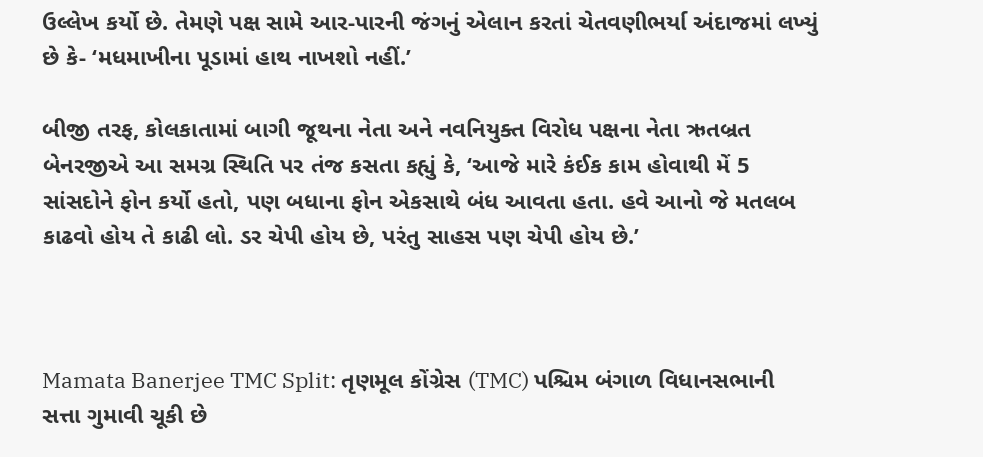ઉલ્લેખ કર્યો છે. તેમણે પક્ષ સામે આર-પારની જંગનું એલાન કરતાં ચેતવણીભર્યા અંદાજમાં લખ્યું છે કે- ‘મધમાખીના પૂડામાં હાથ નાખશો નહીં.’

બીજી તરફ, કોલકાતામાં બાગી જૂથના નેતા અને નવનિયુક્ત વિરોધ પક્ષના નેતા ઋતબ્રત બેનરજીએ આ સમગ્ર સ્થિતિ પર તંજ કસતા કહ્યું કે, ‘આજે મારે કંઈક કામ હોવાથી મેં 5 સાંસદોને ફોન કર્યો હતો, પણ બધાના ફોન એકસાથે બંધ આવતા હતા. હવે આનો જે મતલબ કાઢવો હોય તે કાઢી લો. ડર ચેપી હોય છે, પરંતુ સાહસ પણ ચેપી હોય છે.’



Mamata Banerjee TMC Split: તૃણમૂલ કોંગ્રેસ (TMC) પશ્ચિમ બંગાળ વિધાનસભાની સત્તા ગુમાવી ચૂકી છે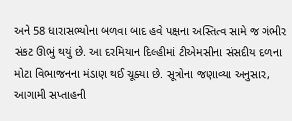અને 58 ધારાસભ્યોના બળવા બાદ હવે પક્ષના અસ્તિત્વ સામે જ ગંભીર સંકટ ઊભું થયું છે. આ દરમિયાન દિલ્હીમાં ટીએમસીના સંસદીય દળના મોટા વિભાજનના મંડાણ થઈ ચૂક્યા છે. સૂત્રોના જણાવ્યા અનુસાર, આગામી સપ્તાહની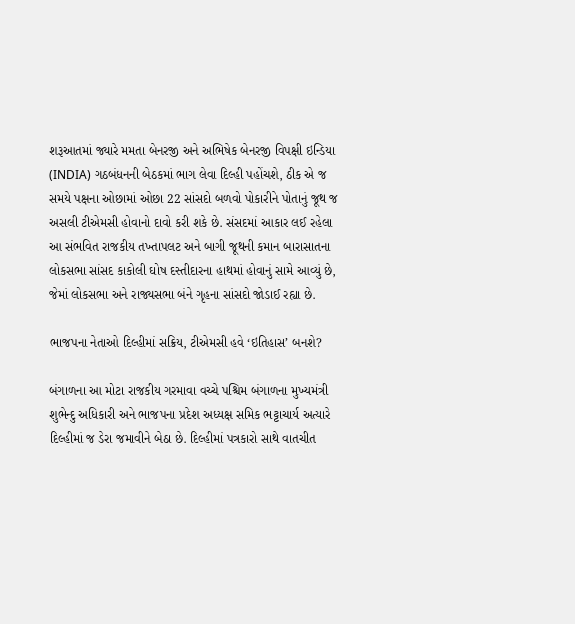શરૂઆતમાં જ્યારે મમતા બેનરજી અને અભિષેક બેનરજી વિપક્ષી ઇન્ડિયા (INDIA) ગઠબંધનની બેઠકમાં ભાગ લેવા દિલ્હી પહોંચશે, ઠીક એ જ સમયે પક્ષના ઓછામાં ઓછા 22 સાંસદો બળવો પોકારીને પોતાનું જૂથ જ અસલી ટીએમસી હોવાનો દાવો કરી શકે છે. સંસદમાં આકાર લઈ રહેલા આ સંભવિત રાજકીય તખ્તાપલટ અને બાગી જૂથની કમાન બારાસાતના લોકસભા સાંસદ કાકોલી ઘોષ દસ્તીદારના હાથમાં હોવાનું સામે આવ્યું છે, જેમાં લોકસભા અને રાજ્યસભા બંને ગૃહના સાંસદો જોડાઈ રહ્યા છે.

ભાજપના નેતાઓ દિલ્હીમાં સક્રિય, ટીએમસી હવે ‘ઇતિહાસ’ બનશે?

બંગાળના આ મોટા રાજકીય ગરમાવા વચ્ચે પશ્ચિમ બંગાળના મુખ્યમંત્રી શુભેન્દુ અધિકારી અને ભાજપના પ્રદેશ અધ્યક્ષ સમિક ભટ્ટાચાર્ય અત્યારે દિલ્હીમાં જ ડેરા જમાવીને બેઠા છે. દિલ્હીમાં પત્રકારો સાથે વાતચીત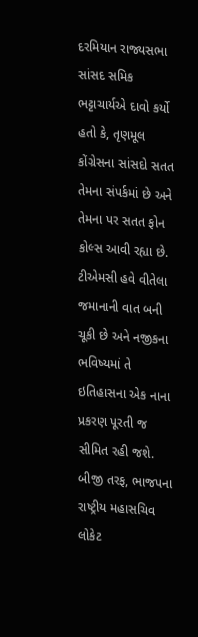દરમિયાન રાજ્યસભા સાંસદ સમિક ભટ્ટાચાર્યએ દાવો કર્યો હતો કે, તૃણમૂલ કોંગ્રેસના સાંસદો સતત તેમના સંપર્કમાં છે અને તેમના પર સતત ફોન કોલ્સ આવી રહ્યા છે. ટીએમસી હવે વીતેલા જમાનાની વાત બની ચૂકી છે અને નજીકના ભવિષ્યમાં તે ઇતિહાસના એક નાના પ્રકરણ પૂરતી જ સીમિત રહી જશે. બીજી તરફ, ભાજપના રાષ્ટ્રીય મહાસચિવ લોકેટ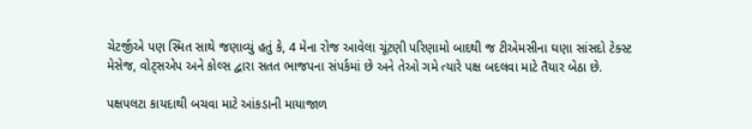ચેટર્જીએ પણ સ્મિત સાથે જણાવ્યું હતું કે, 4 મેના રોજ આવેલા ચૂંટણી પરિણામો બાદથી જ ટીએમસીના ઘણા સાંસદો ટેક્સ્ટ મેસેજ, વોટ્સએપ અને કોલ્સ દ્વારા સતત ભાજપના સંપર્કમાં છે અને તેઓ ગમે ત્યારે પક્ષ બદલવા માટે તૈયાર બેઠા છે.

પક્ષપલટા કાયદાથી બચવા માટે આંકડાની માયાજાળ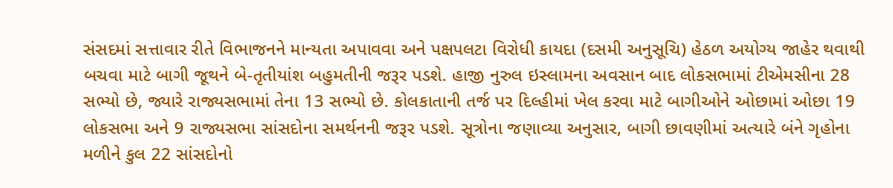સંસદમાં સત્તાવાર રીતે વિભાજનને માન્યતા અપાવવા અને પક્ષપલટા વિરોધી કાયદા (દસમી અનુસૂચિ) હેઠળ અયોગ્ય જાહેર થવાથી બચવા માટે બાગી જૂથને બે-તૃતીયાંશ બહુમતીની જરૂર પડશે. હાજી નુરુલ ઇસ્લામના અવસાન બાદ લોકસભામાં ટીએમસીના 28 સભ્યો છે, જ્યારે રાજ્યસભામાં તેના 13 સભ્યો છે. કોલકાતાની તર્જ પર દિલ્હીમાં ખેલ કરવા માટે બાગીઓને ઓછામાં ઓછા 19 લોકસભા અને 9 રાજ્યસભા સાંસદોના સમર્થનની જરૂર પડશે. સૂત્રોના જણાવ્યા અનુસાર, બાગી છાવણીમાં અત્યારે બંને ગૃહોના મળીને કુલ 22 સાંસદોનો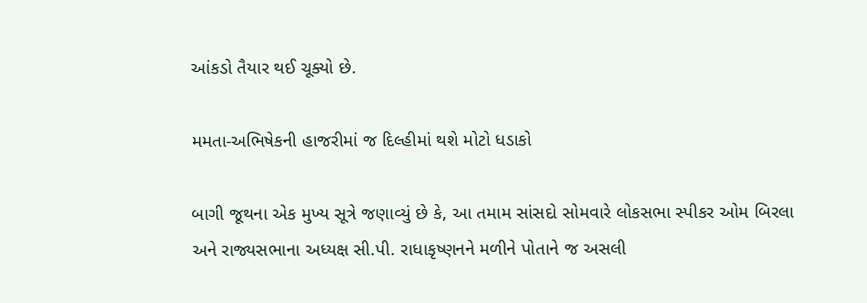આંકડો તૈયાર થઈ ચૂક્યો છે.

મમતા-અભિષેકની હાજરીમાં જ દિલ્હીમાં થશે મોટો ધડાકો

બાગી જૂથના એક મુખ્ય સૂત્રે જણાવ્યું છે કે, આ તમામ સાંસદો સોમવારે લોકસભા સ્પીકર ઓમ બિરલા અને રાજ્યસભાના અધ્યક્ષ સી.પી. રાધાકૃષ્ણનને મળીને પોતાને જ અસલી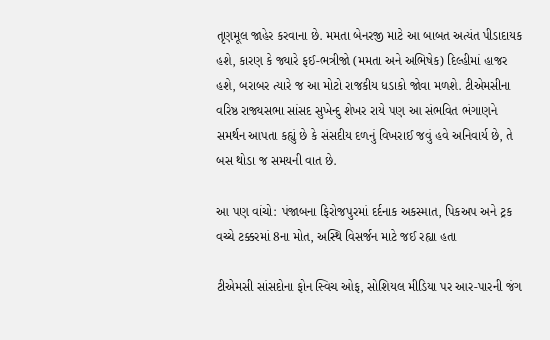તૃણમૂલ જાહેર કરવાના છે. મમતા બેનરજી માટે આ બાબત અત્યંત પીડાદાયક હશે, કારણ કે જ્યારે ફઈ-ભત્રીજો (મમતા અને અભિષેક) દિલ્હીમાં હાજર હશે, બરાબર ત્યારે જ આ મોટો રાજકીય ધડાકો જોવા મળશે. ટીએમસીના વરિષ્ઠ રાજ્યસભા સાંસદ સુખેન્દુ શેખર રાયે પણ આ સંભવિત ભંગાણને સમર્થન આપતા કહ્યું છે કે સંસદીય દળનું વિખરાઈ જવું હવે અનિવાર્ય છે, તે બસ થોડા જ સમયની વાત છે.

આ પણ વાંચો: પંજાબના ફિરોજપુરમાં દર્દનાક અકસ્માત, પિકઅપ અને ટ્રક વચ્ચે ટક્કરમાં 8ના મોત, અસ્થિ વિસર્જન માટે જઈ રહ્યા હતા

ટીએમસી સાંસદોના ફોન સ્વિચ ઓફ, સોશિયલ મીડિયા પર આર-પારની જંગ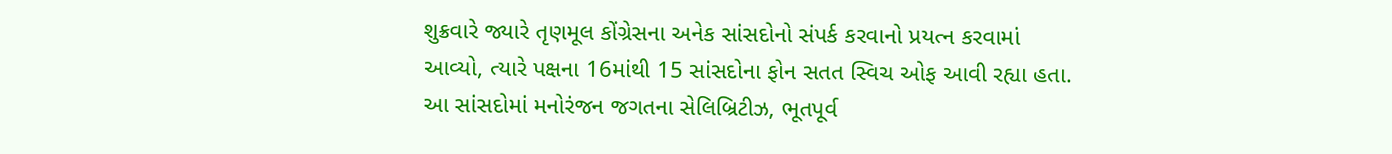શુક્રવારે જ્યારે તૃણમૂલ કોંગ્રેસના અનેક સાંસદોનો સંપર્ક કરવાનો પ્રયત્ન કરવામાં આવ્યો, ત્યારે પક્ષના 16માંથી 15 સાંસદોના ફોન સતત સ્વિચ ઓફ આવી રહ્યા હતા. આ સાંસદોમાં મનોરંજન જગતના સેલિબ્રિટીઝ, ભૂતપૂર્વ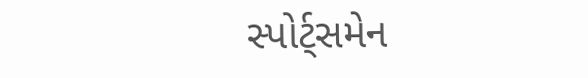સ્પોર્ટ્સમેન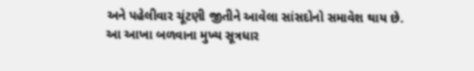અને પહેલીવાર ચૂંટણી જીતીને આવેલા સાંસદોનો સમાવેશ થાય છે. આ આખા બળવાના મુખ્ય સૂત્રધાર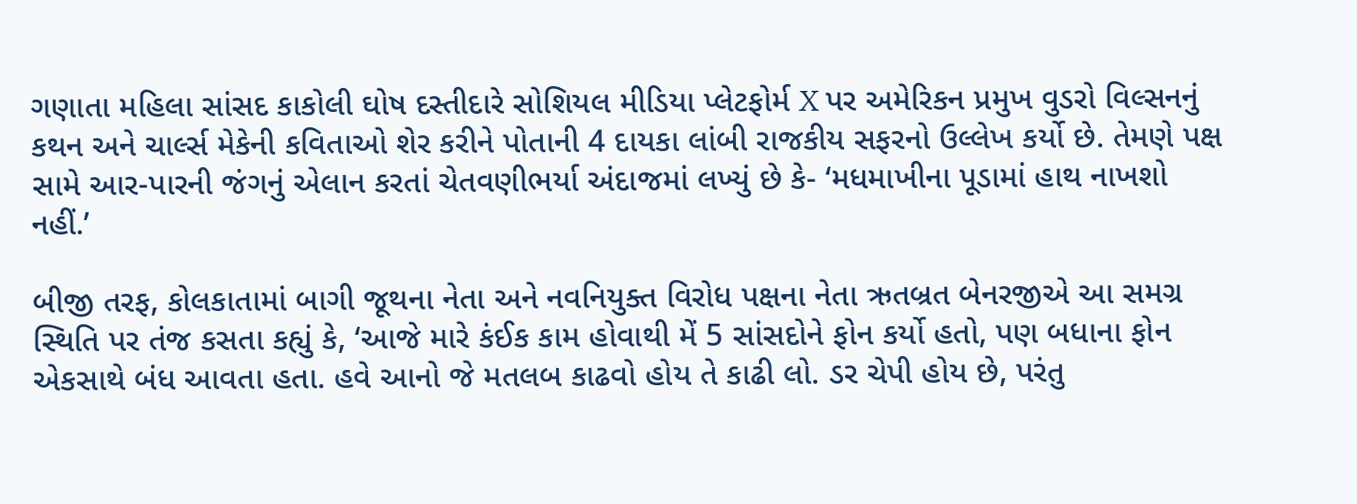ગણાતા મહિલા સાંસદ કાકોલી ઘોષ દસ્તીદારે સોશિયલ મીડિયા પ્લેટફોર્મ X પર અમેરિકન પ્રમુખ વુડરો વિલ્સનનું કથન અને ચાર્લ્સ મેકેની કવિતાઓ શેર કરીને પોતાની 4 દાયકા લાંબી રાજકીય સફરનો ઉલ્લેખ કર્યો છે. તેમણે પક્ષ સામે આર-પારની જંગનું એલાન કરતાં ચેતવણીભર્યા અંદાજમાં લખ્યું છે કે- ‘મધમાખીના પૂડામાં હાથ નાખશો નહીં.’

બીજી તરફ, કોલકાતામાં બાગી જૂથના નેતા અને નવનિયુક્ત વિરોધ પક્ષના નેતા ઋતબ્રત બેનરજીએ આ સમગ્ર સ્થિતિ પર તંજ કસતા કહ્યું કે, ‘આજે મારે કંઈક કામ હોવાથી મેં 5 સાંસદોને ફોન કર્યો હતો, પણ બધાના ફોન એકસાથે બંધ આવતા હતા. હવે આનો જે મતલબ કાઢવો હોય તે કાઢી લો. ડર ચેપી હોય છે, પરંતુ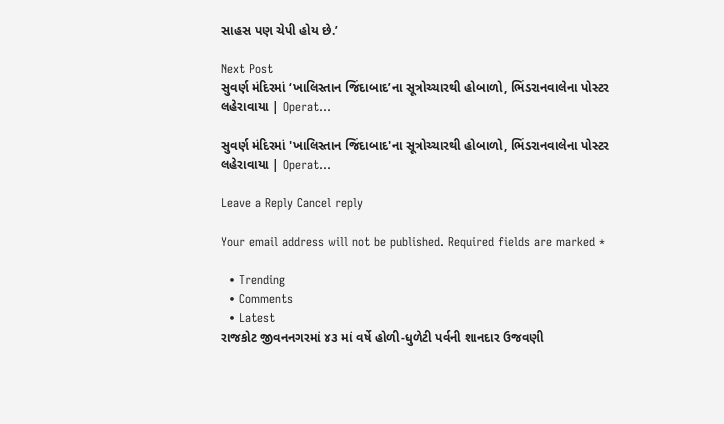સાહસ પણ ચેપી હોય છે.’

Next Post
સુવર્ણ મંદિરમાં ‘ખાલિસ્તાન જિંદાબાદ’ના સૂત્રોચ્ચારથી હોબાળો, ભિંડરાનવાલેના પોસ્ટર લહેરાવાયા | Operat…

સુવર્ણ મંદિરમાં 'ખાલિસ્તાન જિંદાબાદ'ના સૂત્રોચ્ચારથી હોબાળો, ભિંડરાનવાલેના પોસ્ટર લહેરાવાયા | Operat...

Leave a Reply Cancel reply

Your email address will not be published. Required fields are marked *

  • Trending
  • Comments
  • Latest
રાજકોટ જીવનનગરમાં ૪૩ માં વર્ષે હોળી-ધુળેટી પર્વની શાનદાર ઉજવણી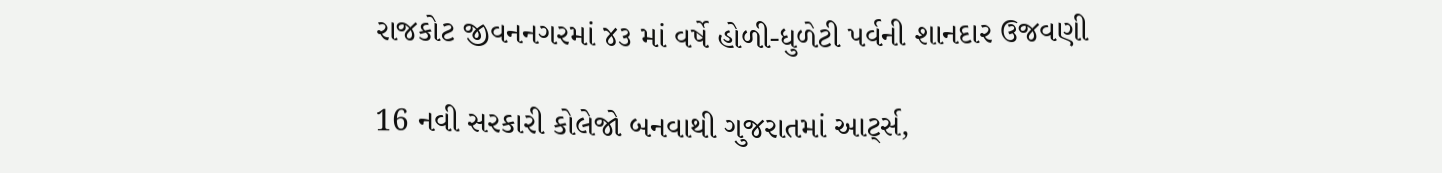રાજકોટ જીવનનગરમાં ૪૩ માં વર્ષે હોળી-ધુળેટી પર્વની શાનદાર ઉજવણી

16 નવી સરકારી કોલેજો બનવાથી ગુજરાતમાં આર્ટ્સ,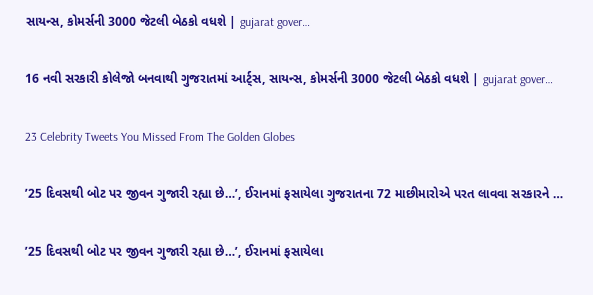સાયન્સ, કોમર્સની 3000 જેટલી બેઠકો વધશે | gujarat gover…

16 નવી સરકારી કોલેજો બનવાથી ગુજરાતમાં આર્ટ્સ, સાયન્સ, કોમર્સની 3000 જેટલી બેઠકો વધશે | gujarat gover…

23 Celebrity Tweets You Missed From The Golden Globes

’25 દિવસથી બોટ પર જીવન ગુજારી રહ્યા છે…’, ઈરાનમાં ફસાયેલા ગુજરાતના 72 માછીમારોએ પરત લાવવા સરકારને …

’25 દિવસથી બોટ પર જીવન ગુજારી રહ્યા છે…’, ઈરાનમાં ફસાયેલા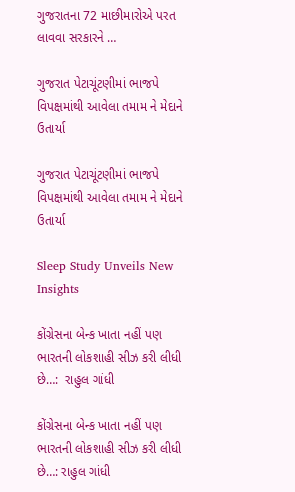ગુજરાતના 72 માછીમારોએ પરત લાવવા સરકારને …

ગુજરાત પેટાચૂંટણીમાં ભાજપે વિપક્ષમાંથી આવેલા તમામ ને મેદાને ઉતાર્યા

ગુજરાત પેટાચૂંટણીમાં ભાજપે વિપક્ષમાંથી આવેલા તમામ ને મેદાને ઉતાર્યા

Sleep Study Unveils New Insights

કોંગ્રેસના બેન્ક ખાતા નહીં પણ ભારતની લોકશાહી સીઝ કરી લીધી છે…:  રાહુલ ગાંધી

કોંગ્રેસના બેન્ક ખાતા નહીં પણ ભારતની લોકશાહી સીઝ કરી લીધી છે…: રાહુલ ગાંધી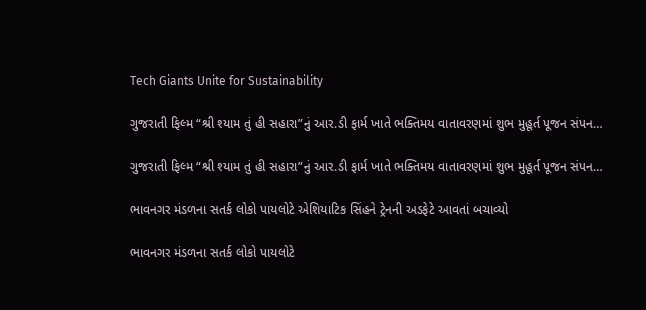Tech Giants Unite for Sustainability

ગુજરાતી ફિલ્મ “શ્રી શ્યામ તું હી સહારા”નું આર.ડી ફાર્મ ખાતે ભક્તિમય વાતાવરણમાં શુભ મુહૂર્ત પૂજન સંપન…

ગુજરાતી ફિલ્મ “શ્રી શ્યામ તું હી સહારા”નું આર.ડી ફાર્મ ખાતે ભક્તિમય વાતાવરણમાં શુભ મુહૂર્ત પૂજન સંપન…

ભાવનગર મંડળના સતર્ક લોકો પાયલોટે એશિયાટિક સિંહને ટ્રેનની અડફેટે આવતાં બચાવ્યો

ભાવનગર મંડળના સતર્ક લોકો પાયલોટે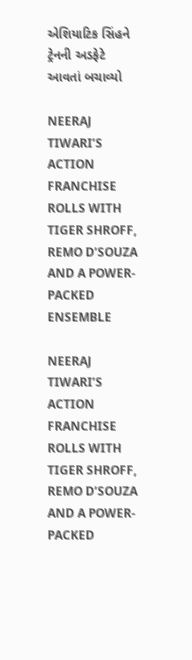એશિયાટિક સિંહને ટ્રેનની અડફેટે આવતાં બચાવ્યો

NEERAJ TIWARI’S ACTION FRANCHISE ROLLS WITH TIGER SHROFF, REMO D’SOUZA AND A POWER-PACKED ENSEMBLE

NEERAJ TIWARI’S ACTION FRANCHISE ROLLS WITH TIGER SHROFF, REMO D’SOUZA AND A POWER-PACKED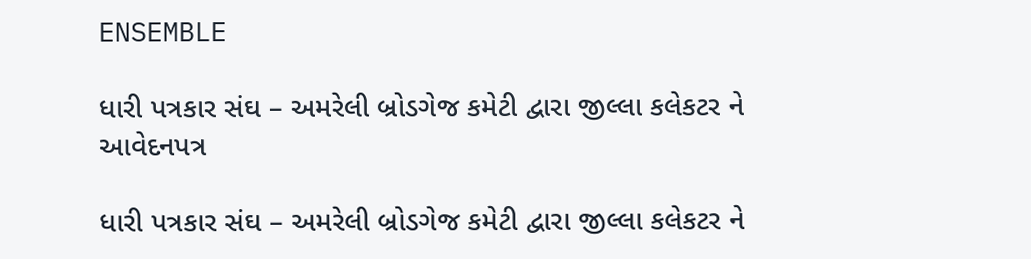ENSEMBLE

ધારી પત્રકાર સંઘ – અમરેલી બ્રોડગેજ કમેટી દ્વારા જીલ્લા કલેકટર ને આવેદનપત્ર

ધારી પત્રકાર સંઘ – અમરેલી બ્રોડગેજ કમેટી દ્વારા જીલ્લા કલેકટર ને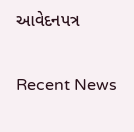આવેદનપત્ર

Recent News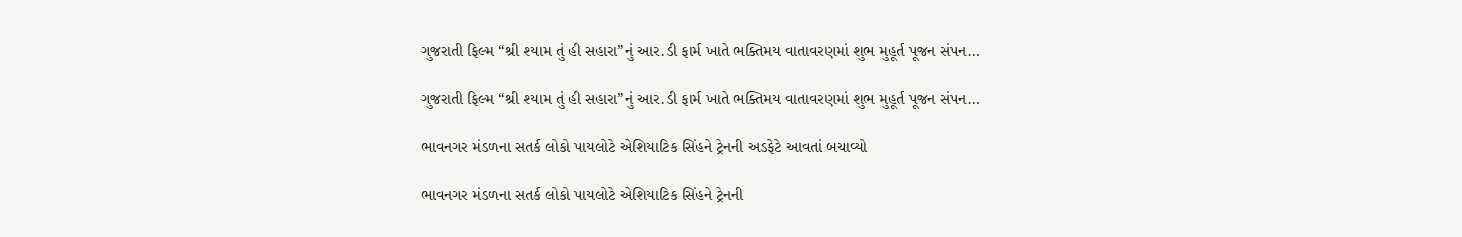ગુજરાતી ફિલ્મ “શ્રી શ્યામ તું હી સહારા”નું આર.ડી ફાર્મ ખાતે ભક્તિમય વાતાવરણમાં શુભ મુહૂર્ત પૂજન સંપન…

ગુજરાતી ફિલ્મ “શ્રી શ્યામ તું હી સહારા”નું આર.ડી ફાર્મ ખાતે ભક્તિમય વાતાવરણમાં શુભ મુહૂર્ત પૂજન સંપન…

ભાવનગર મંડળના સતર્ક લોકો પાયલોટે એશિયાટિક સિંહને ટ્રેનની અડફેટે આવતાં બચાવ્યો

ભાવનગર મંડળના સતર્ક લોકો પાયલોટે એશિયાટિક સિંહને ટ્રેનની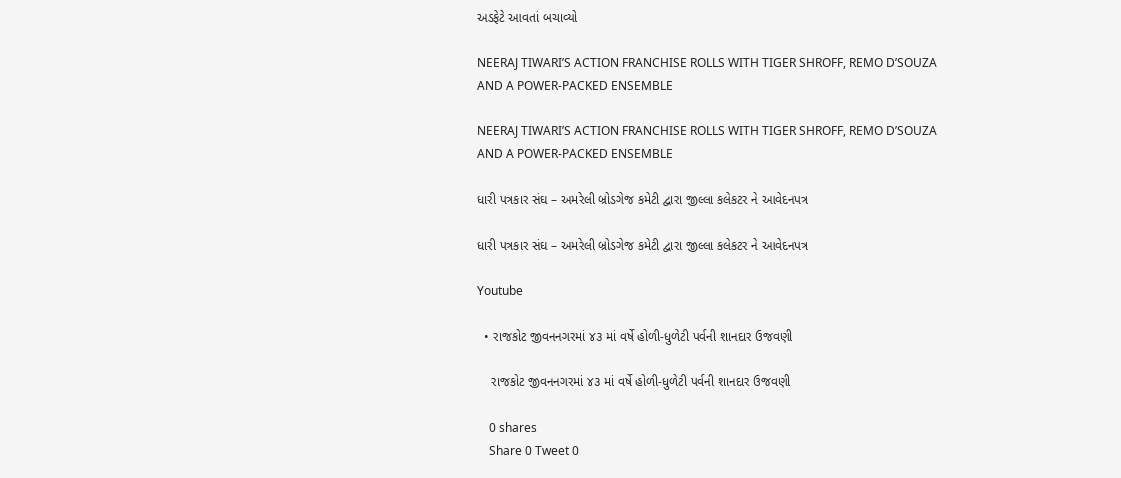અડફેટે આવતાં બચાવ્યો

NEERAJ TIWARI’S ACTION FRANCHISE ROLLS WITH TIGER SHROFF, REMO D’SOUZA AND A POWER-PACKED ENSEMBLE

NEERAJ TIWARI’S ACTION FRANCHISE ROLLS WITH TIGER SHROFF, REMO D’SOUZA AND A POWER-PACKED ENSEMBLE

ધારી પત્રકાર સંઘ – અમરેલી બ્રોડગેજ કમેટી દ્વારા જીલ્લા કલેકટર ને આવેદનપત્ર

ધારી પત્રકાર સંઘ – અમરેલી બ્રોડગેજ કમેટી દ્વારા જીલ્લા કલેકટર ને આવેદનપત્ર

Youtube

  • રાજકોટ જીવનનગરમાં ૪૩ માં વર્ષે હોળી-ધુળેટી પર્વની શાનદાર ઉજવણી

    રાજકોટ જીવનનગરમાં ૪૩ માં વર્ષે હોળી-ધુળેટી પર્વની શાનદાર ઉજવણી

    0 shares
    Share 0 Tweet 0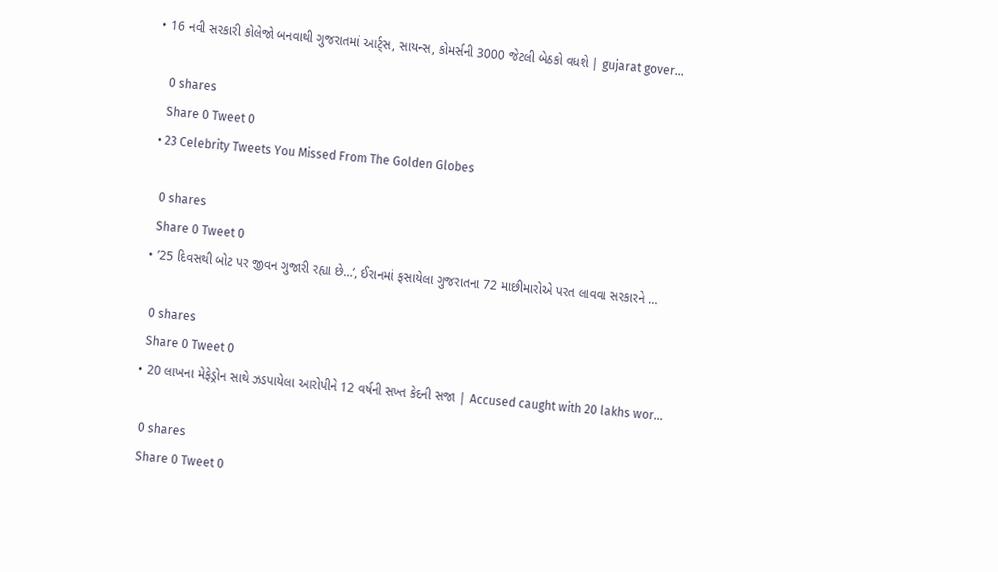• 16 નવી સરકારી કોલેજો બનવાથી ગુજરાતમાં આર્ટ્સ, સાયન્સ, કોમર્સની 3000 જેટલી બેઠકો વધશે | gujarat gover…

    0 shares
    Share 0 Tweet 0
  • 23 Celebrity Tweets You Missed From The Golden Globes

    0 shares
    Share 0 Tweet 0
  • ’25 દિવસથી બોટ પર જીવન ગુજારી રહ્યા છે…’, ઈરાનમાં ફસાયેલા ગુજરાતના 72 માછીમારોએ પરત લાવવા સરકારને …

    0 shares
    Share 0 Tweet 0
  • 20 લાખના મેફેડ્રોન સાથે ઝડપાયેલા આરોપીને 12 વર્ષની સખ્ત કેદની સજા | Accused caught with 20 lakhs wor…

    0 shares
    Share 0 Tweet 0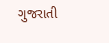ગુજરાતી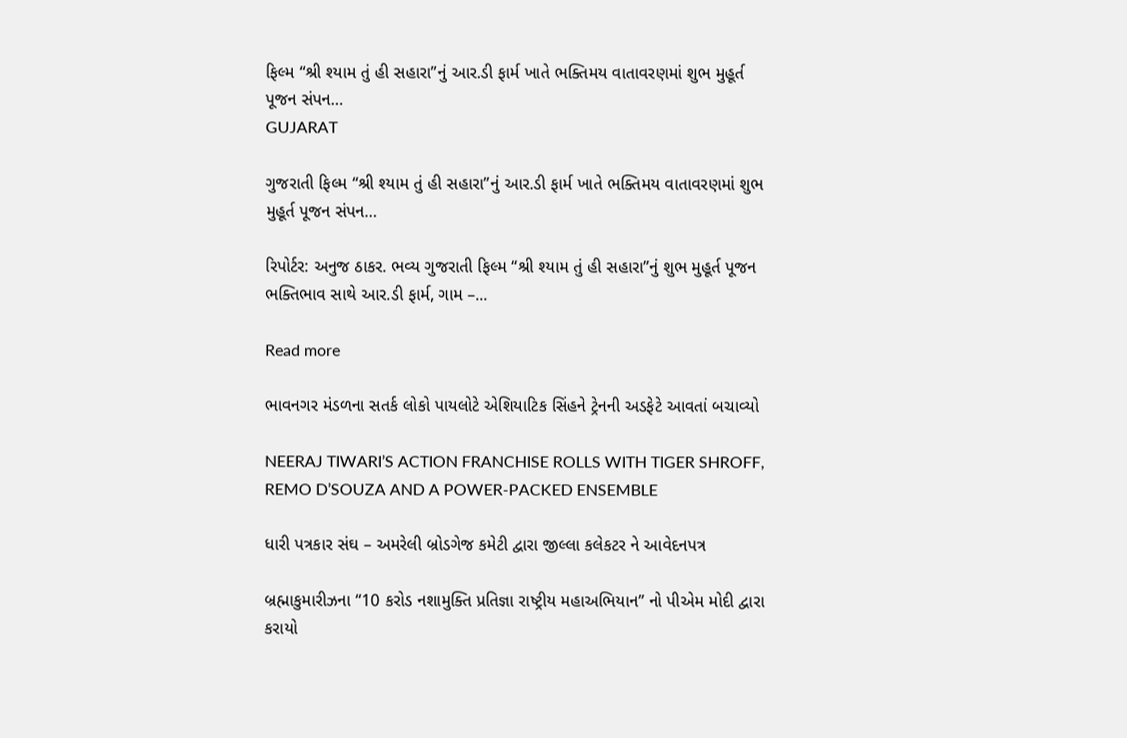ફિલ્મ “શ્રી શ્યામ તું હી સહારા”નું આર.ડી ફાર્મ ખાતે ભક્તિમય વાતાવરણમાં શુભ મુહૂર્ત પૂજન સંપન…
GUJARAT

ગુજરાતી ફિલ્મ “શ્રી શ્યામ તું હી સહારા”નું આર.ડી ફાર્મ ખાતે ભક્તિમય વાતાવરણમાં શુભ મુહૂર્ત પૂજન સંપન…

રિપોર્ટર: અનુજ ઠાકર. ભવ્ય ગુજરાતી ફિલ્મ “શ્રી શ્યામ તું હી સહારા”નું શુભ મુહૂર્ત પૂજન ભક્તિભાવ સાથે આર.ડી ફાર્મ, ગામ –...

Read more

ભાવનગર મંડળના સતર્ક લોકો પાયલોટે એશિયાટિક સિંહને ટ્રેનની અડફેટે આવતાં બચાવ્યો

NEERAJ TIWARI’S ACTION FRANCHISE ROLLS WITH TIGER SHROFF, REMO D’SOUZA AND A POWER-PACKED ENSEMBLE

ધારી પત્રકાર સંઘ – અમરેલી બ્રોડગેજ કમેટી દ્વારા જીલ્લા કલેકટર ને આવેદનપત્ર

બ્રહ્માકુમારીઝના “10 કરોડ નશામુક્તિ પ્રતિજ્ઞા રાષ્ટ્રીય મહાઅભિયાન” નો પીએમ મોદી દ્વારા કરાયો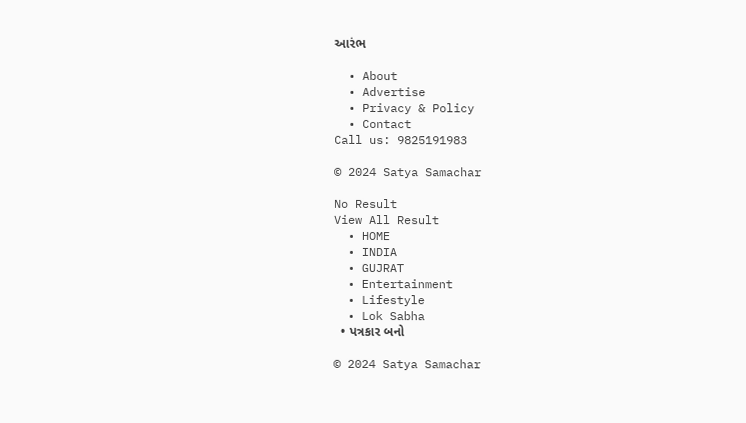આરંભ

  • About
  • Advertise
  • Privacy & Policy
  • Contact
Call us: 9825191983

© 2024 Satya Samachar

No Result
View All Result
  • HOME
  • INDIA
  • GUJRAT
  • Entertainment
  • Lifestyle
  • Lok Sabha
  • પત્રકાર બનો

© 2024 Satya Samachar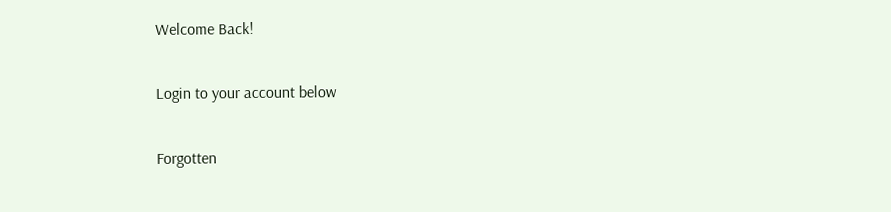Welcome Back!

Login to your account below

Forgotten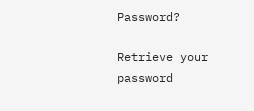Password?

Retrieve your password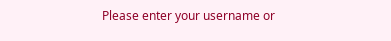Please enter your username or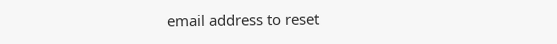email address to reset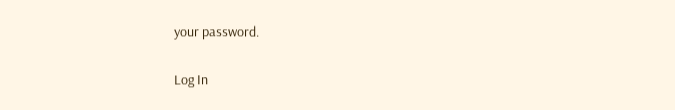your password.

Log In